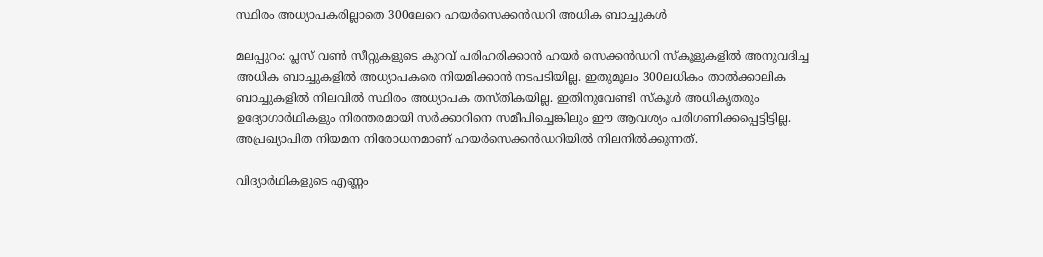സ്ഥിരം അധ്യാപകരില്ലാതെ 300ലേറെ ഹയർസെക്കൻഡറി അധിക ബാച്ചുകൾ

മലപ്പുറം: പ്ലസ് വൺ സീറ്റുകളുടെ കുറവ് പരിഹരിക്കാൻ ഹയർ സെക്കൻഡറി സ്കൂളുകളിൽ അനുവദിച്ച അധിക ബാച്ചുകളിൽ അധ്യാപകരെ നിയമിക്കാൻ നടപടിയില്ല. ഇതുമൂലം 300ലധികം താൽക്കാലിക ബാച്ചുകളിൽ നിലവിൽ സ്ഥിരം അധ്യാപക തസ്തികയില്ല. ഇതിനുവേണ്ടി സ്കൂൾ അധികൃതരും ഉദ്യോഗാർഥികളും നിരന്തരമായി സർക്കാറിനെ സമീപിച്ചെങ്കിലും ഈ ആവശ്യം പരിഗണിക്കപ്പെട്ടിട്ടില്ല. അപ്രഖ്യാപിത നിയമന നിരോധനമാണ് ഹയർസെക്കൻഡറിയിൽ നിലനിൽക്കുന്നത്.

വിദ്യാർഥികളുടെ എണ്ണം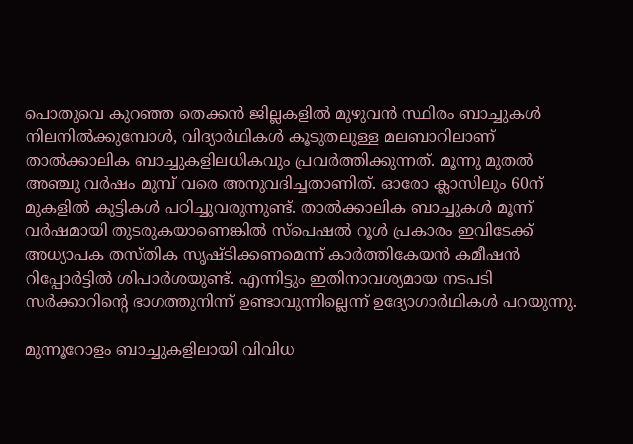പൊതുവെ കുറഞ്ഞ തെക്കൻ ജില്ലകളിൽ മുഴുവൻ സ്ഥിരം ബാച്ചുകൾ നിലനിൽക്കുമ്പോൾ, വിദ്യാർഥികൾ കൂടുതലുള്ള മലബാറിലാണ് താൽക്കാലിക ബാച്ചുകളിലധികവും പ്രവർത്തിക്കുന്നത്. മൂന്നു മുതൽ അഞ്ചു വർഷം മുമ്പ് വരെ അനുവദിച്ചതാണിത്. ഓരോ ക്ലാസിലും 60ന് മുകളിൽ കുട്ടികൾ പഠിച്ചുവരുന്നുണ്ട്. താൽക്കാലിക ബാച്ചുകൾ മൂന്ന് വർഷമായി തുടരുകയാണെങ്കിൽ സ്പെഷൽ റൂൾ പ്രകാരം ഇവിടേക്ക് അധ്യാപക തസ്തിക സൃഷ്ടിക്കണമെന്ന് കാർത്തികേയൻ കമീഷൻ റിപ്പോർട്ടിൽ ശിപാർശയുണ്ട്. എന്നിട്ടും ഇതിനാവശ്യമായ നടപടി സർക്കാറിന്റെ ഭാഗത്തുനിന്ന് ഉണ്ടാവുന്നില്ലെന്ന് ഉദ്യോഗാർഥികൾ പറയുന്നു.

മുന്നൂറോളം ബാച്ചുകളിലായി വിവിധ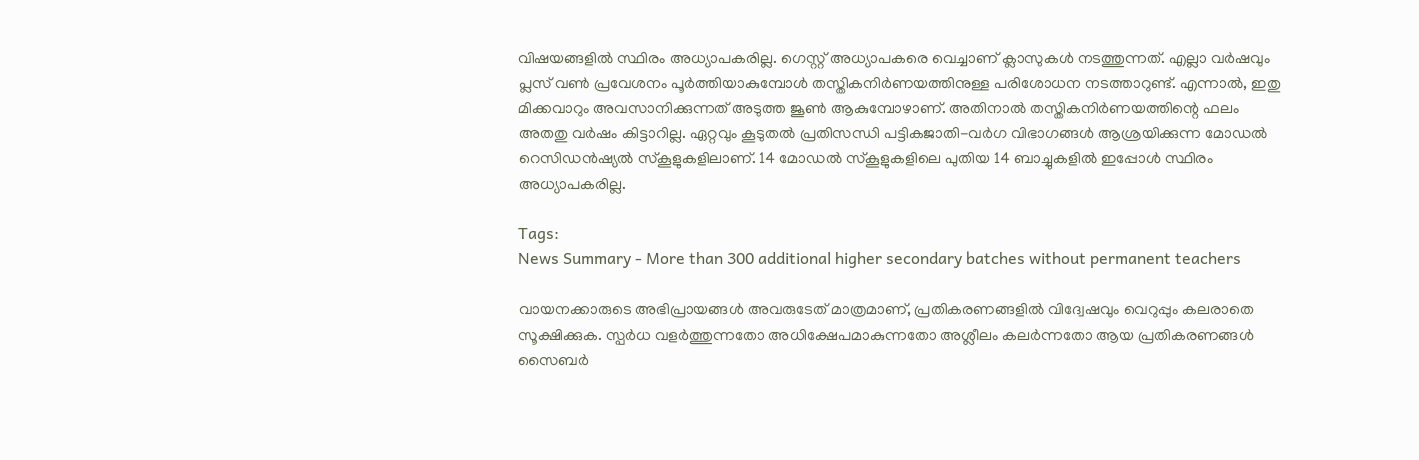വിഷയങ്ങളിൽ സ്ഥിരം അധ്യാപകരില്ല. ഗെസ്റ്റ് അധ്യാപകരെ വെച്ചാണ് ക്ലാസുകൾ നടത്തുന്നത്. എല്ലാ വർഷവും പ്ലസ് വൺ പ്രവേശനം പൂർത്തിയാകുമ്പോൾ തസ്തികനിർണയത്തിനുള്ള പരിശോധന നടത്താറുണ്ട്. എന്നാൽ, ഇതു മിക്കവാറും അവസാനിക്കുന്നത് അടുത്ത ജൂൺ ആകുമ്പോഴാണ്. അതിനാൽ തസ്തികനിർണയത്തിന്റെ ഫലം അതതു വർഷം കിട്ടാറില്ല. ഏറ്റവും കൂടുതൽ പ്രതിസന്ധി പട്ടികജാതി-വർഗ വിഭാഗങ്ങൾ ആശ്രയിക്കുന്ന മോഡൽ റെസിഡൻഷ്യൽ സ്കൂളുകളിലാണ്. 14 മോഡൽ സ്കൂളുകളിലെ പുതിയ 14 ബാച്ചുകളിൽ ഇപ്പോൾ സ്ഥിരം അധ്യാപകരില്ല.

Tags:
News Summary - More than 300 additional higher secondary batches without permanent teachers

വായനക്കാരുടെ അഭിപ്രായങ്ങള്‍ അവരുടേത് മാത്രമാണ്, പ്രതികരണങ്ങളിൽ വിദ്വേഷവും വെറുപ്പും കലരാതെ സൂക്ഷിക്കുക. സ്പർധ വളർത്തുന്നതോ അധിക്ഷേപമാകുന്നതോ അശ്ലീലം കലർന്നതോ ആയ പ്രതികരണങ്ങൾ സൈബർ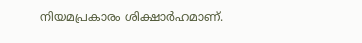നിയമപ്രകാരം ശിക്ഷാർഹമാണ്.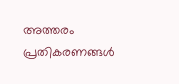അത്തരം പ്രതികരണങ്ങൾ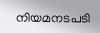നിയമനടപടി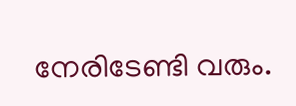നേരിടേണ്ടി വരും.